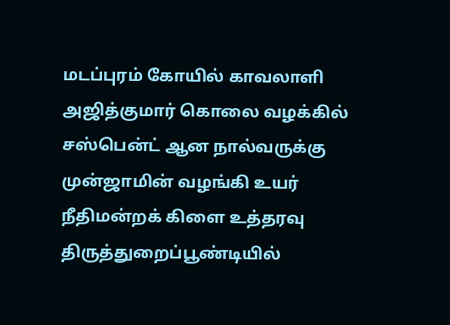மடப்புரம் கோயில் காவலாளி அஜித்குமார் கொலை வழக்கில் சஸ்பென்ட் ஆன நால்வருக்கு முன்ஜாமின் வழங்கி உயர் நீதிமன்றக் கிளை உத்தரவு
திருத்துறைப்பூண்டியில்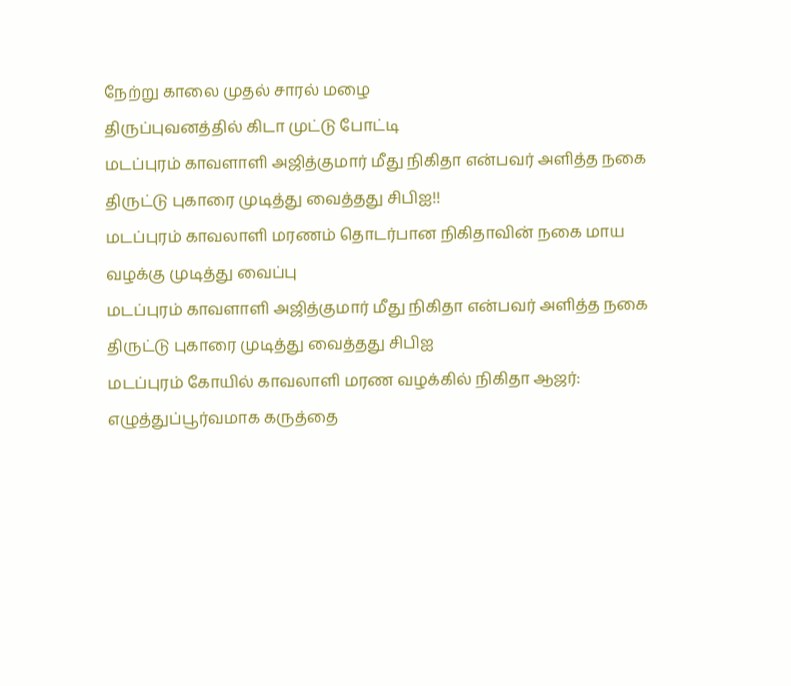நேற்று காலை முதல் சாரல் மழை
திருப்புவனத்தில் கிடா முட்டு போட்டி
மடப்புரம் காவளாளி அஜித்குமார் மீது நிகிதா என்பவர் அளித்த நகை திருட்டு புகாரை முடித்து வைத்தது சிபிஐ!!
மடப்புரம் காவலாளி மரணம் தொடர்பான நிகிதாவின் நகை மாய வழக்கு முடித்து வைப்பு
மடப்புரம் காவளாளி அஜித்குமார் மீது நிகிதா என்பவர் அளித்த நகை திருட்டு புகாரை முடித்து வைத்தது சிபிஐ
மடப்புரம் கோயில் காவலாளி மரண வழக்கில் நிகிதா ஆஜர்: எழுத்துப்பூர்வமாக கருத்தை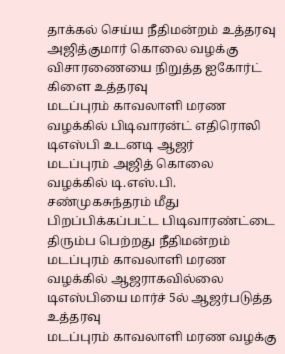தாக்கல் செய்ய நீதிமன்றம் உத்தரவு
அஜித்குமார் கொலை வழக்கு விசாரணையை நிறுத்த ஐகோர்ட் கிளை உத்தரவு
மடப்புரம் காவலாளி மரண வழக்கில் பிடிவாரன்ட் எதிரொலி டிஎஸ்பி உடனடி ஆஜர்
மடப்புரம் அஜித் கொலை வழக்கில் டி.எஸ்.பி. சண்முகசுந்தரம் மீது பிறப்பிக்கப்பட்ட பிடிவாரண்ட்டை திரும்ப பெற்றது நீதிமன்றம்
மடப்புரம் காவலாளி மரண வழக்கில் ஆஜராகவில்லை டிஎஸ்பியை மார்ச் 5ல் ஆஜர்படுத்த உத்தரவு
மடப்புரம் காவலாளி மரண வழக்கு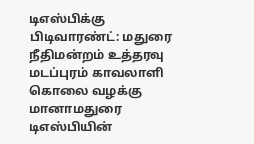டிஎஸ்பிக்கு பிடிவாரண்ட்: மதுரை நீதிமன்றம் உத்தரவு
மடப்புரம் காவலாளி கொலை வழக்கு மானாமதுரை டிஎஸ்பியின்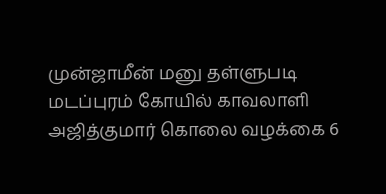முன்ஜாமீன் மனு தள்ளுபடி
மடப்புரம் கோயில் காவலாளி அஜித்குமார் கொலை வழக்கை 6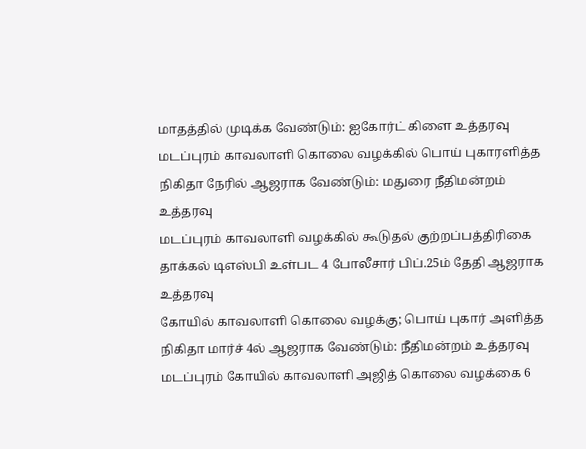மாதத்தில் முடிக்க வேண்டும்: ஐகோர்ட் கிளை உத்தரவு
மடப்புரம் காவலாளி கொலை வழக்கில் பொய் புகாரளித்த நிகிதா நேரில் ஆஜராக வேண்டும்: மதுரை நீதிமன்றம் உத்தரவு
மடப்புரம் காவலாளி வழக்கில் கூடுதல் குற்றப்பத்திரிகை தாக்கல் டிஎஸ்பி உள்பட 4 போலீசார் பிப்.25ம் தேதி ஆஜராக உத்தரவு
கோயில் காவலாளி கொலை வழக்கு; பொய் புகார் அளித்த நிகிதா மார்ச் 4ல் ஆஜராக வேண்டும்: நீதிமன்றம் உத்தரவு
மடப்புரம் கோயில் காவலாளி அஜித் கொலை வழக்கை 6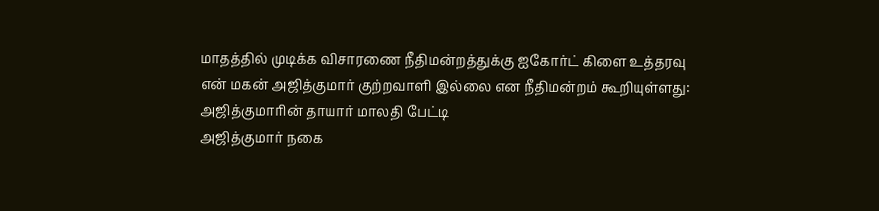மாதத்தில் முடிக்க விசாரணை நீதிமன்றத்துக்கு ஐகோர்ட் கிளை உத்தரவு
என் மகன் அஜித்குமார் குற்றவாளி இல்லை என நீதிமன்றம் கூறியுள்ளது: அஜித்குமாரின் தாயார் மாலதி பேட்டி
அஜித்குமார் நகை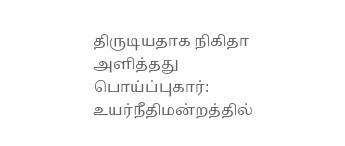திருடியதாக நிகிதா அளித்தது பொய்ப்புகார்: உயர்நீதிமன்றத்தில்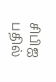சிபிஐ பதில்